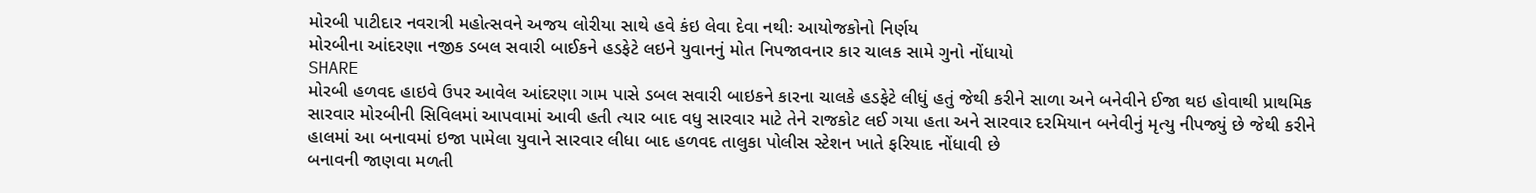મોરબી પાટીદાર નવરાત્રી મહોત્સવને અજય લોરીયા સાથે હવે કંઇ લેવા દેવા નથીઃ આયોજકોનો નિર્ણય
મોરબીના આંદરણા નજીક ડબલ સવારી બાઈકને હડફેટે લઇને યુવાનનું મોત નિપજાવનાર કાર ચાલક સામે ગુનો નોંધાયો
SHARE
મોરબી હળવદ હાઇવે ઉપર આવેલ આંદરણા ગામ પાસે ડબલ સવારી બાઇકને કારના ચાલકે હડફેટે લીધું હતું જેથી કરીને સાળા અને બનેવીને ઈજા થઇ હોવાથી પ્રાથમિક સારવાર મોરબીની સિવિલમાં આપવામાં આવી હતી ત્યાર બાદ વધુ સારવાર માટે તેને રાજકોટ લઈ ગયા હતા અને સારવાર દરમિયાન બનેવીનું મૃત્યુ નીપજ્યું છે જેથી કરીને હાલમાં આ બનાવમાં ઇજા પામેલા યુવાને સારવાર લીધા બાદ હળવદ તાલુકા પોલીસ સ્ટેશન ખાતે ફરિયાદ નોંધાવી છે
બનાવની જાણવા મળતી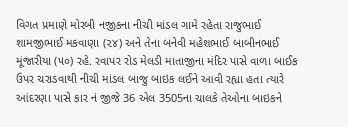વિગત પ્રમાણે મોરબી નજીકના નીચી માંડલ ગામે રહેતા રાજુભાઈ શામજીભાઈ મકવાણા (૨૪) અને તેના બનેવી મહેશભાઈ બાબીનભાઈ મૂંજારીયા (૫૦) રહે. રવાપર રોડ મેલડી માતાજીના મંદિર પાસે વાળા બાઈક ઉપર ચરાડવાથી નીચી માંડલ બાજુ બાઇક લઈને આવી રહ્યા હતા ત્યારે આંદરણા પાસે કાર નં જીજે 36 એલ 3505ના ચાલકે તેઓના બાઇકને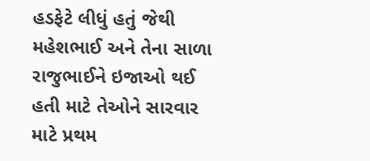હડફેટે લીધું હતું જેથી મહેશભાઈ અને તેના સાળા રાજુભાઈને ઇજાઓ થઈ હતી માટે તેઓને સારવાર માટે પ્રથમ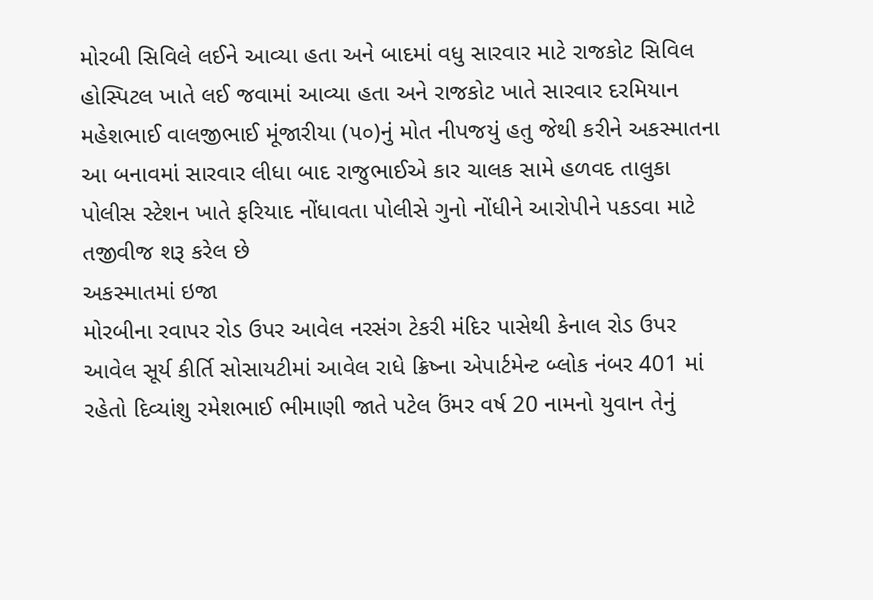મોરબી સિવિલે લઈને આવ્યા હતા અને બાદમાં વધુ સારવાર માટે રાજકોટ સિવિલ હોસ્પિટલ ખાતે લઈ જવામાં આવ્યા હતા અને રાજકોટ ખાતે સારવાર દરમિયાન મહેશભાઈ વાલજીભાઈ મૂંજારીયા (૫૦)નું મોત નીપજયું હતુ જેથી કરીને અકસ્માતના આ બનાવમાં સારવાર લીધા બાદ રાજુભાઈએ કાર ચાલક સામે હળવદ તાલુકા પોલીસ સ્ટેશન ખાતે ફરિયાદ નોંધાવતા પોલીસે ગુનો નોંધીને આરોપીને પકડવા માટે તજીવીજ શરૂ કરેલ છે
અકસ્માતમાં ઇજા
મોરબીના રવાપર રોડ ઉપર આવેલ નરસંગ ટેકરી મંદિર પાસેથી કેનાલ રોડ ઉપર આવેલ સૂર્ય કીર્તિ સોસાયટીમાં આવેલ રાધે ક્રિષ્ના એપાર્ટમેન્ટ બ્લોક નંબર 401 માં રહેતો દિવ્યાંશુ રમેશભાઈ ભીમાણી જાતે પટેલ ઉંમર વર્ષ 20 નામનો યુવાન તેનું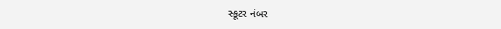સ્કૂટર નંબર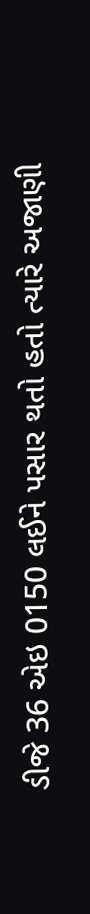ડીજે 36 એઇ 0150 લઈને પસાર થતો હતો ત્યારે અજાણી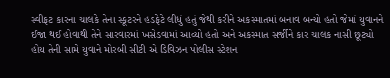સ્વીફટ કારના ચાલકે તેના સ્કૂટરને હડફેટે લીધું હતું જેથી કરીને અકસ્માતમાં બનાવ બન્યો હતો જેમાં યુવાનને ઈજા થઈ હોવાથી તેને સારવારમાં ખસેડવામાં આવ્યો હતો અને અકસ્માત સર્જીને કાર ચાલક નાસી છૂટ્યો હોય તેની સામે યુવાને મોરબી સીટી એ ડિવિઝન પોલીસ સ્ટેશન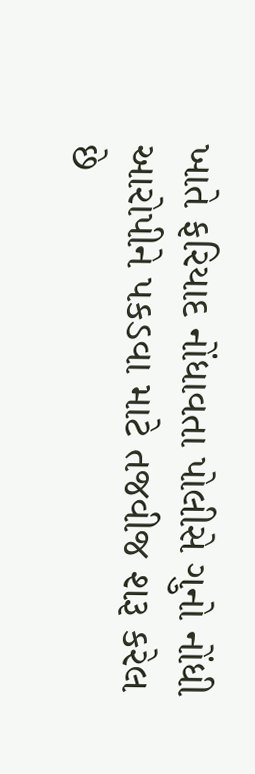ખાતે ફરિયાદ નોંધાવતા પોલીસે ગુનો નોંધી આરોપીને પકડવા માટે તજવીજ શરૂ કરેલ છે